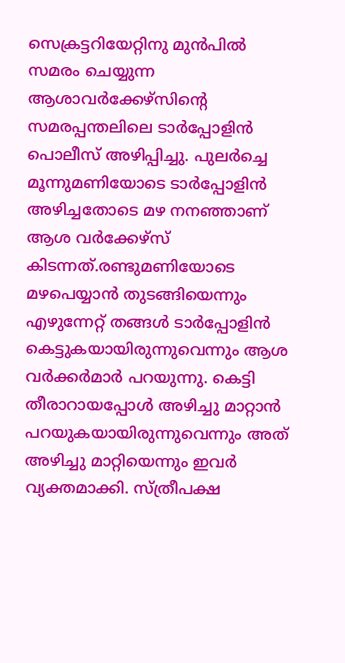സെക്രട്ടറിയേറ്റിനു മുന്‍പില്‍ സമരം ചെയ്യുന്ന ആശാവര്‍ക്കേഴ്‌സിന്റെ സമരപ്പന്തലിലെ ടാര്‍പ്പോളിന്‍ പൊലീസ് അഴിപ്പിച്ചു. പുലര്‍ച്ചെ മൂന്നുമണിയോടെ ടാര്‍പ്പോളിന്‍ അഴിച്ചതോടെ മഴ നനഞ്ഞാണ് ആശ വര്‍ക്കേഴ്‌സ് കിടന്നത്.രണ്ടുമണിയോടെ മഴപെയ്യാന്‍ തുടങ്ങിയെന്നും എഴുന്നേറ്റ് തങ്ങള്‍ ടാര്‍പ്പോളിന്‍ കെട്ടുകയായിരുന്നുവെന്നും ആശ വര്‍ക്കര്‍മാര്‍ പറയുന്നു. കെട്ടി തീരാറായപ്പോള്‍ അഴിച്ചു മാറ്റാന്‍ പറയുകയായിരുന്നുവെന്നും അത് അഴിച്ചു മാറ്റിയെന്നും ഇവര്‍ വ്യക്തമാക്കി. സ്ത്രീപക്ഷ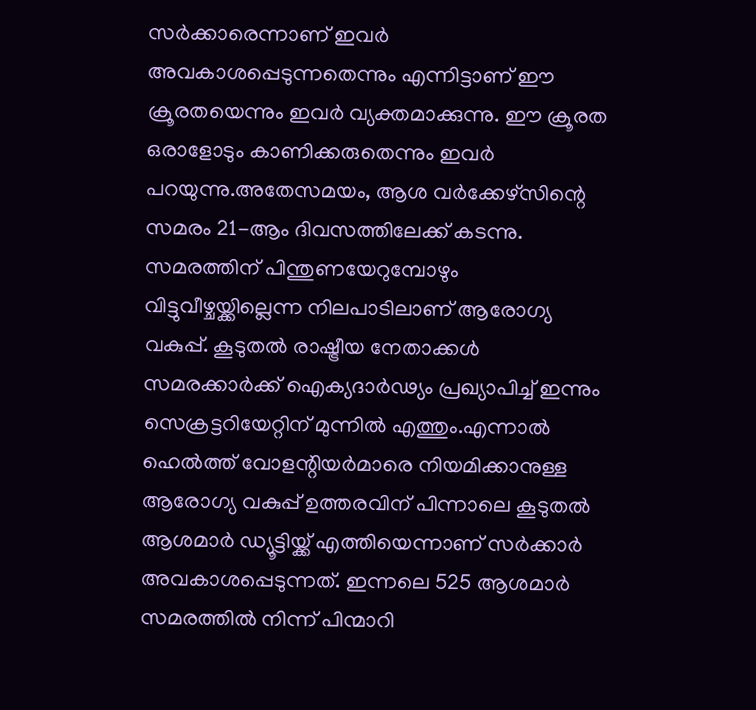സര്‍ക്കാരെന്നാണ് ഇവര്‍ അവകാശപ്പെടുന്നതെന്നും എന്നിട്ടാണ് ഈ ക്രൂരതയെന്നും ഇവര്‍ വ്യക്തമാക്കുന്നു. ഈ ക്രൂരത ഒരാളോടും കാണിക്കരുതെന്നും ഇവര്‍ പറയുന്നു.അതേസമയം, ആശ വര്‍ക്കേഴ്‌സിന്റെ സമരം 21-ആം ദിവസത്തിലേക്ക് കടന്നു. സമരത്തിന് പിന്തുണയേറുമ്പോഴും വിട്ടുവീഴ്ചയ്ക്കില്ലെന്ന നിലപാടിലാണ് ആരോഗ്യ വകുപ്പ്. കൂടുതല്‍ രാഷ്ട്രീയ നേതാക്കള്‍ സമരക്കാര്‍ക്ക് ഐക്യദാര്‍ഢ്യം പ്രഖ്യാപിച്ച് ഇന്നും സെക്രട്ടറിയേറ്റിന് മുന്നില്‍ എത്തും.എന്നാല്‍ ഹെല്‍ത്ത് വോളന്റിയര്‍മാരെ നിയമിക്കാനുള്ള ആരോഗ്യ വകുപ്പ് ഉത്തരവിന് പിന്നാലെ കൂടുതല്‍ ആശമാര്‍ ഡ്യൂട്ടിയ്ക്ക് എത്തിയെന്നാണ് സര്‍ക്കാര്‍ അവകാശപ്പെടുന്നത്. ഇന്നലെ 525 ആശമാര്‍ സമരത്തില്‍ നിന്ന് പിന്മാറി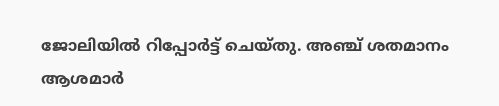ജോലിയില്‍ റിപ്പോര്‍ട്ട് ചെയ്തു. അഞ്ച് ശതമാനം ആശമാര്‍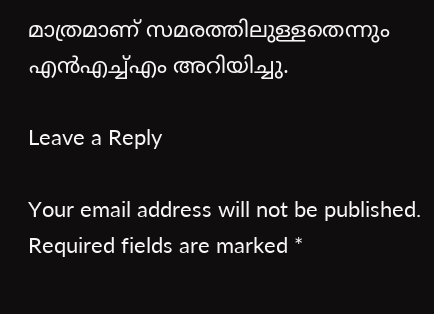മാത്രമാണ് സമരത്തിലുള്ളതെന്നും എന്‍എച്ച്എം അറിയിച്ചു.

Leave a Reply

Your email address will not be published. Required fields are marked *